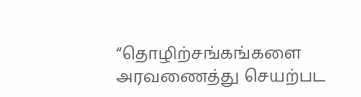“தொழிற்சங்கங்களை அரவணைத்து செயற்பட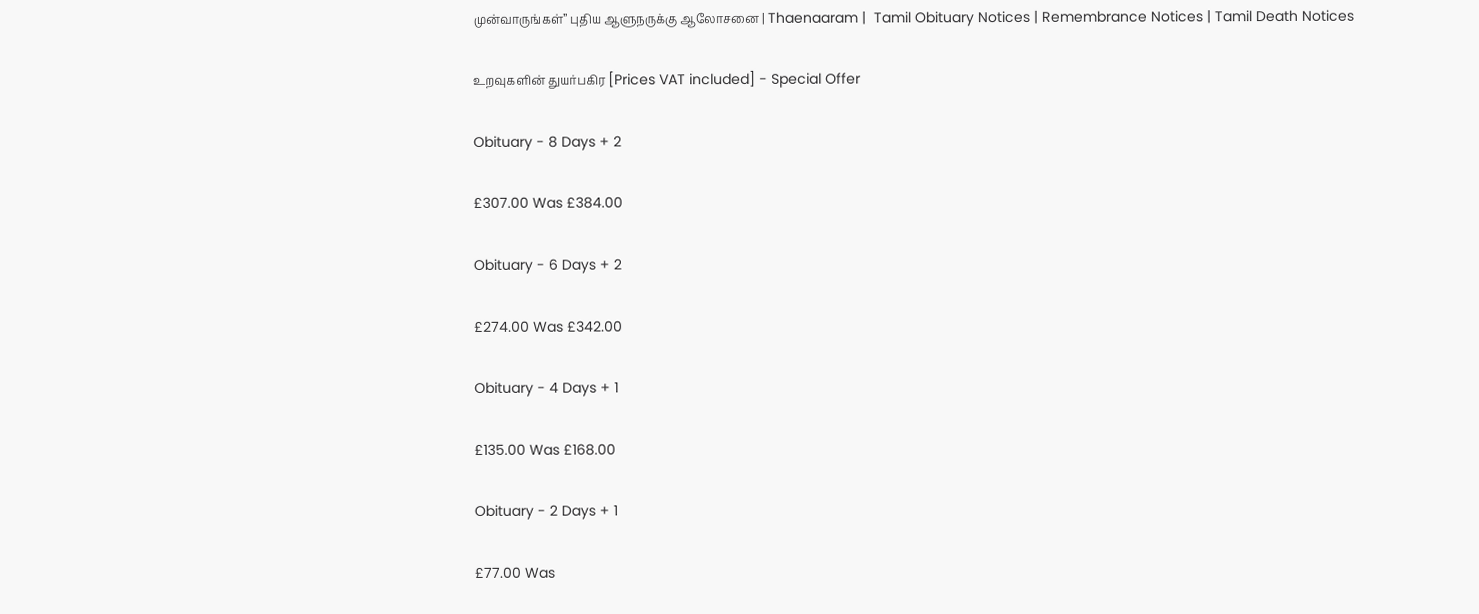முன்வாருங்கள்” புதிய ஆளுநருக்கு ஆலோசனை | Thaenaaram |  Tamil Obituary Notices | Remembrance Notices | Tamil Death Notices

உறவுகளின் துயர்பகிர [Prices VAT included] - Special Offer

Obituary - 8 Days + 2

£307.00 Was £384.00

Obituary - 6 Days + 2

£274.00 Was £342.00

Obituary - 4 Days + 1

£135.00 Was £168.00

Obituary - 2 Days + 1

£77.00 Was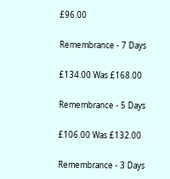£96.00

Remembrance - 7 Days

£134.00 Was £168.00

Remembrance - 5 Days

£106.00 Was £132.00

Remembrance - 3 Days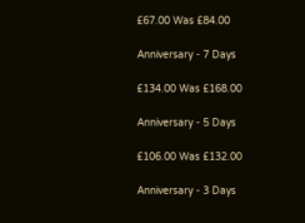£67.00 Was £84.00

Anniversary - 7 Days

£134.00 Was £168.00

Anniversary - 5 Days

£106.00 Was £132.00

Anniversary - 3 Days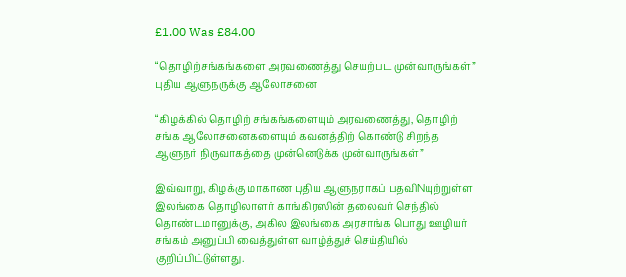£1.00 Was £84.00

“தொழிற்சங்கங்களை அரவணைத்து செயற்பட முன்வாருங்கள்” புதிய ஆளுநருக்கு ஆலோசனை

“கிழக்கில் தொழிற் சங்கங்களையும் அரவணைத்து, தொழிற் சங்க ஆலோசனைகளையும் கவனத்திற் கொண்டு சிறந்த ஆளுநர் நிருவாகத்தை முன்னெடுக்க முன்வாருங்கள்”

இவ்வாறு, கிழக்கு மாகாண புதிய ஆளுநராகப் பதவிNயுற்றுள்ள இலங்கை தொழிலாளர் காங்கிரஸின் தலைவர் செந்தில் தொண்டமானுக்கு, அகில இலங்கை அரசாங்க பொது ஊழியர் சங்கம் அனுப்பி வைத்துள்ள வாழ்த்துச் செய்தியில் குறிப்பிட்டுள்ளது.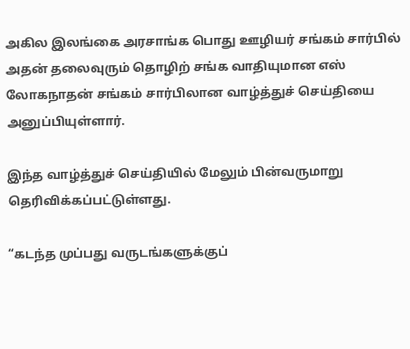அகில இலங்கை அரசாங்க பொது ஊழியர் சங்கம் சார்பில் அதன் தலைவுரும் தொழிற் சங்க வாதியுமான எஸ் லோகநாதன் சங்கம் சார்பிலான வாழ்த்துச் செய்தியை அனுப்பியுள்ளார்.

இந்த வாழ்த்துச் செய்தியில் மேலும் பின்வருமாறு தெரிவிக்கப்பட்டுள்ளது.

“கடந்த முப்பது வருடங்களுக்குப்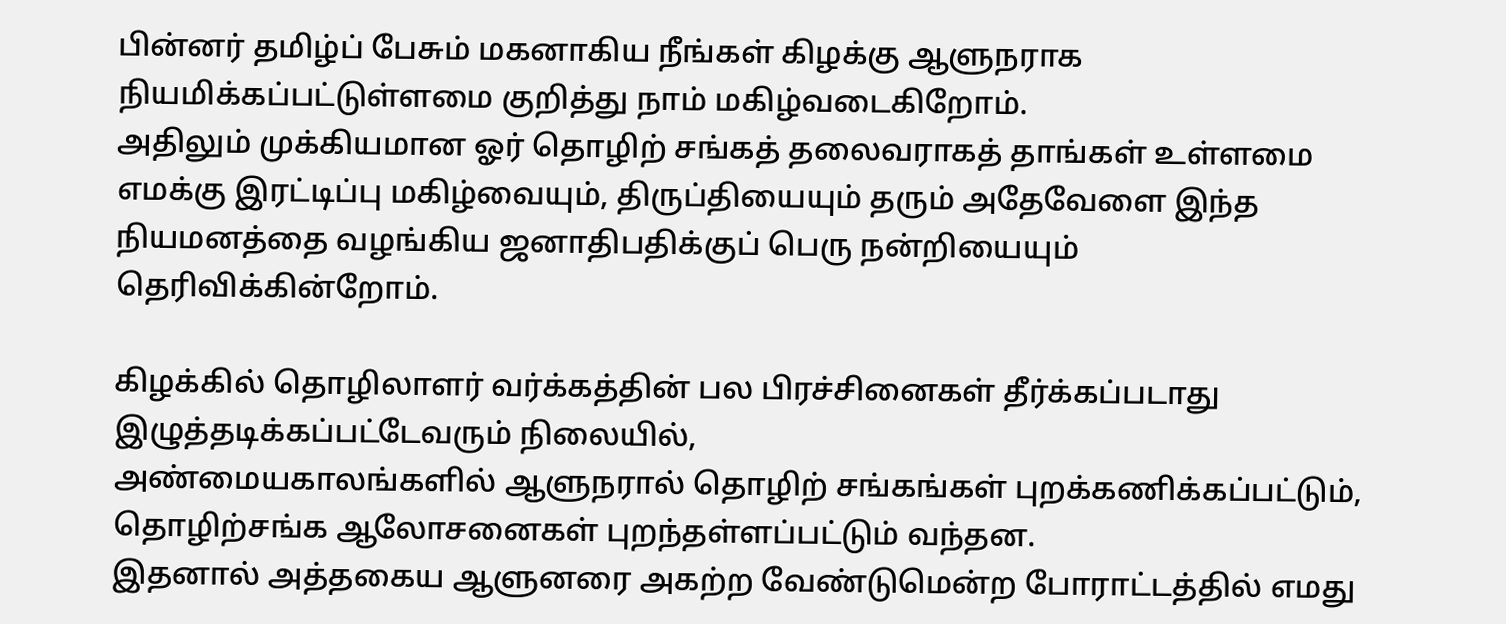பின்னர் தமிழ்ப் பேசும் மகனாகிய நீங்கள் கிழக்கு ஆளுநராக நியமிக்கப்பட்டுள்ளமை குறித்து நாம் மகிழ்வடைகிறோம்.
அதிலும் முக்கியமான ஓர் தொழிற் சங்கத் தலைவராகத் தாங்கள் உள்ளமை எமக்கு இரட்டிப்பு மகிழ்வையும், திருப்தியையும் தரும் அதேவேளை இந்த நியமனத்தை வழங்கிய ஜனாதிபதிக்குப் பெரு நன்றியையும் தெரிவிக்கின்றோம்.

கிழக்கில் தொழிலாளர் வர்க்கத்தின் பல பிரச்சினைகள் தீர்க்கப்படாது இழுத்தடிக்கப்பட்டேவரும் நிலையில்,
அண்மையகாலங்களில் ஆளுநரால் தொழிற் சங்கங்கள் புறக்கணிக்கப்பட்டும், தொழிற்சங்க ஆலோசனைகள் புறந்தள்ளப்பட்டும் வந்தன.
இதனால் அத்தகைய ஆளுனரை அகற்ற வேண்டுமென்ற போராட்டத்தில் எமது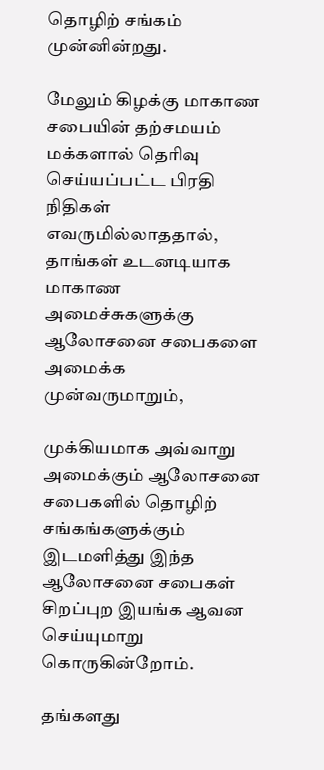தொழிற் சங்கம் முன்னின்றது.

மேலும் கிழக்கு மாகாண சபையின் தற்சமயம் மக்களால் தெரிவு செய்யப்பட்ட பிரதி நிதிகள் எவருமில்லாததால், தாங்கள் உடனடியாக மாகாண அமைச்சுகளுக்கு ஆலோசனை சபைகளை அமைக்க முன்வருமாறும்,

முக்கியமாக அவ்வாறு அமைக்கும் ஆலோசனை சபைகளில் தொழிற் சங்கங்களுக்கும் இடமளித்து இந்த ஆலோசனை சபைகள் சிறப்புற இயங்க ஆவன செய்யுமாறு கொருகின்றோம்.

தங்களது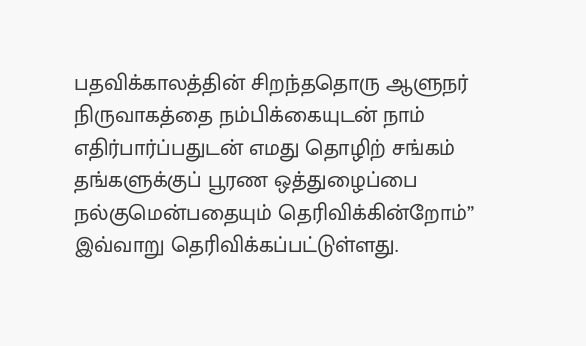பதவிக்காலத்தின் சிறந்ததொரு ஆளுநர் நிருவாகத்தை நம்பிக்கையுடன் நாம் எதிர்பார்ப்பதுடன் எமது தொழிற் சங்கம் தங்களுக்குப் பூரண ஒத்துழைப்பை நல்குமென்பதையும் தெரிவிக்கின்றோம்” இவ்வாறு தெரிவிக்கப்பட்டுள்ளது.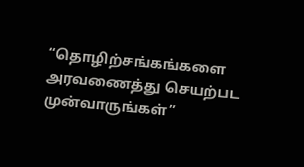“தொழிற்சங்கங்களை அரவணைத்து செயற்பட முன்வாருங்கள்”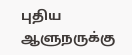புதிய ஆளுநருக்கு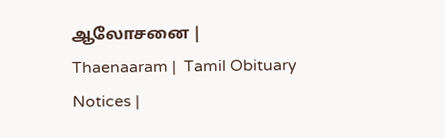ஆலோசனை | Thaenaaram |  Tamil Obituary Notices |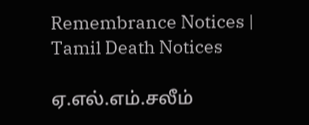Remembrance Notices | Tamil Death Notices

ஏ.எல்.எம்.சலீம்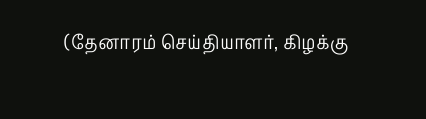(தேனாரம் செய்தியாளர், கிழக்கு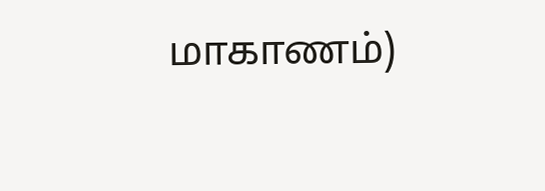மாகாணம்)